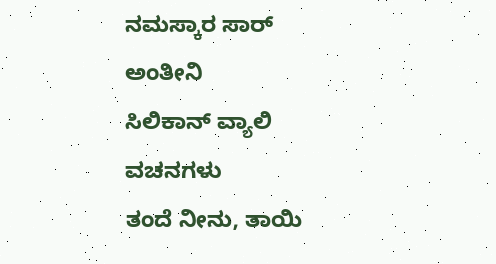ನಮಸ್ಕಾರ ಸಾರ್ ಅಂತೀನಿ
ಸಿಲಿಕಾನ್ ವ್ಯಾಲಿ ವಚನಗಳು
ತಂದೆ ನೀನು, ತಾಯಿ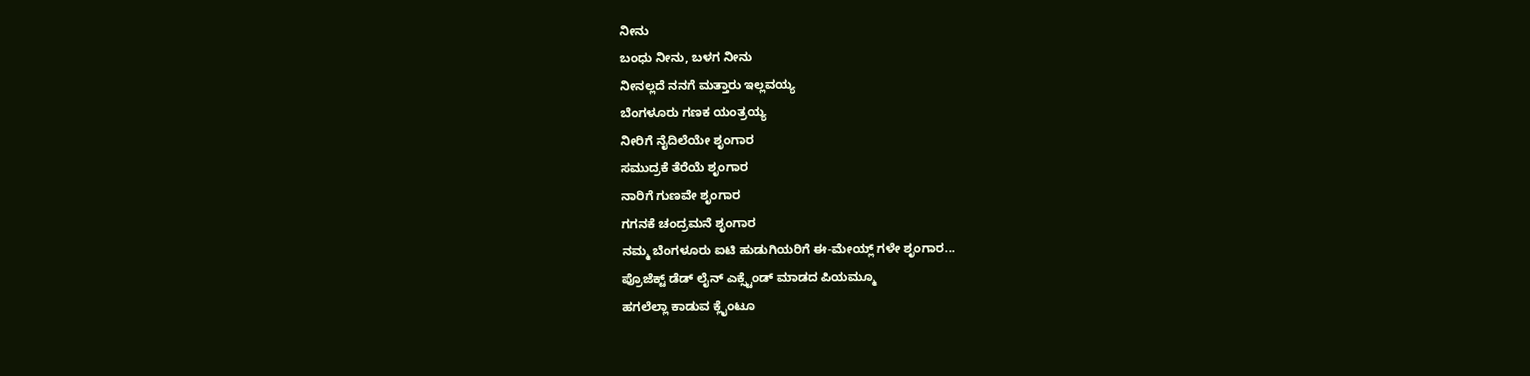ನೀನು
ಬಂಧು ನೀನು, ಬಳಗ ನೀನು
ನೀನಲ್ಲದೆ ನನಗೆ ಮತ್ತಾರು ಇಲ್ಲವಯ್ಯ
ಬೆಂಗಳೂರು ಗಣಕ ಯಂತ್ರಯ್ಯ
ನೀರಿಗೆ ನೈದಿಲೆಯೇ ಶೃಂಗಾರ
ಸಮುದ್ರಕೆ ತೆರೆಯೆ ಶೃಂಗಾರ
ನಾರಿಗೆ ಗುಣವೇ ಶೃಂಗಾರ
ಗಗನಕೆ ಚಂದ್ರಮನೆ ಶೃಂಗಾರ
ನಮ್ಮ ಬೆಂಗಳೂರು ಐಟಿ ಹುಡುಗಿಯರಿಗೆ ಈ-ಮೇಯ್ಲ್ ಗಳೇ ಶೃಂಗಾರ...
ಪ್ರೊಜೆಕ್ಟ್ ಡೆಡ್ ಲೈನ್ ಎಕ್ಸ್ಟೆಂಡ್ ಮಾಡದ ಪಿಯಮ್ಮೂ
ಹಗಲೆಲ್ಲಾ ಕಾಡುವ ಕ್ಲೈಂಟೂ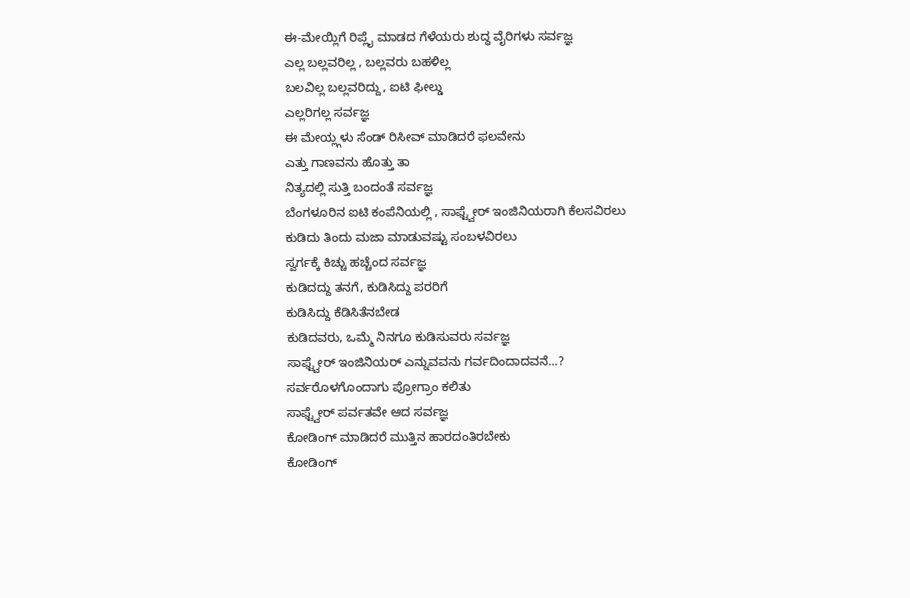ಈ-ಮೇಯ್ಲಿಗೆ ರಿಪ್ಲೈ ಮಾಡದ ಗೆಳೆಯರು ಶುದ್ಧ ವೈರಿಗಳು ಸರ್ವಜ್ಞ
ಎಲ್ಲ ಬಲ್ಲವರಿಲ್ಲ , ಬಲ್ಲವರು ಬಹಳಿಲ್ಲ
ಬಲವಿಲ್ಲ ಬಲ್ಲವರಿದ್ದು, ಐಟಿ ಫೀಲ್ಡು
ಎಲ್ಲರಿಗಲ್ಲ ಸರ್ವಜ್ಞ
ಈ ಮೇಯ್ಲ್ಗಳು ಸೆಂಡ್ ರಿಸೀವ್ ಮಾಡಿದರೆ ಫಲವೇನು
ಎತ್ತು ಗಾಣವನು ಹೊತ್ತು ತಾ
ನಿತ್ಯದಲ್ಲಿ ಸುತ್ತಿ ಬಂದಂತೆ ಸರ್ವಜ್ಞ
ಬೆಂಗಳೂರಿನ ಐಟಿ ಕಂಪೆನಿಯಲ್ಲಿ , ಸಾಫ್ಟ್ವೇರ್ ಇಂಜಿನಿಯರಾಗಿ ಕೆಲಸವಿರಲು
ಕುಡಿದು ತಿಂದು ಮಜಾ ಮಾಡುವಷ್ಟು ಸಂಬಳವಿರಲು
ಸ್ವರ್ಗಕ್ಕೆ ಕಿಚ್ಚು ಹಚ್ಚೆಂದ ಸರ್ವಜ್ಞ
ಕುಡಿದದ್ದು ತನಗೆ, ಕುಡಿಸಿದ್ದು ಪರರಿಗೆ
ಕುಡಿಸಿದ್ದು ಕೆಡಿಸಿತೆನಬೇಡ
ಕುಡಿದವರು, ಒಮ್ಮೆ ನಿನಗೂ ಕುಡಿಸುವರು ಸರ್ವಜ್ಞ
ಸಾಫ್ಟ್ವೇರ್ ಇಂಜಿನಿಯರ್ ಎನ್ನುವವನು ಗರ್ವದಿಂದಾದವನೆ...?
ಸರ್ವರೊಳಗೊಂದಾಗು ಪ್ರೋಗ್ರಾಂ ಕಲಿತು
ಸಾಫ್ಟ್ವೇರ್ ಪರ್ವತವೇ ಆದ ಸರ್ವಜ್ಞ
ಕೋಡಿಂಗ್ ಮಾಡಿದರೆ ಮುತ್ತಿನ ಹಾರದಂತಿರಬೇಕು
ಕೋಡಿಂಗ್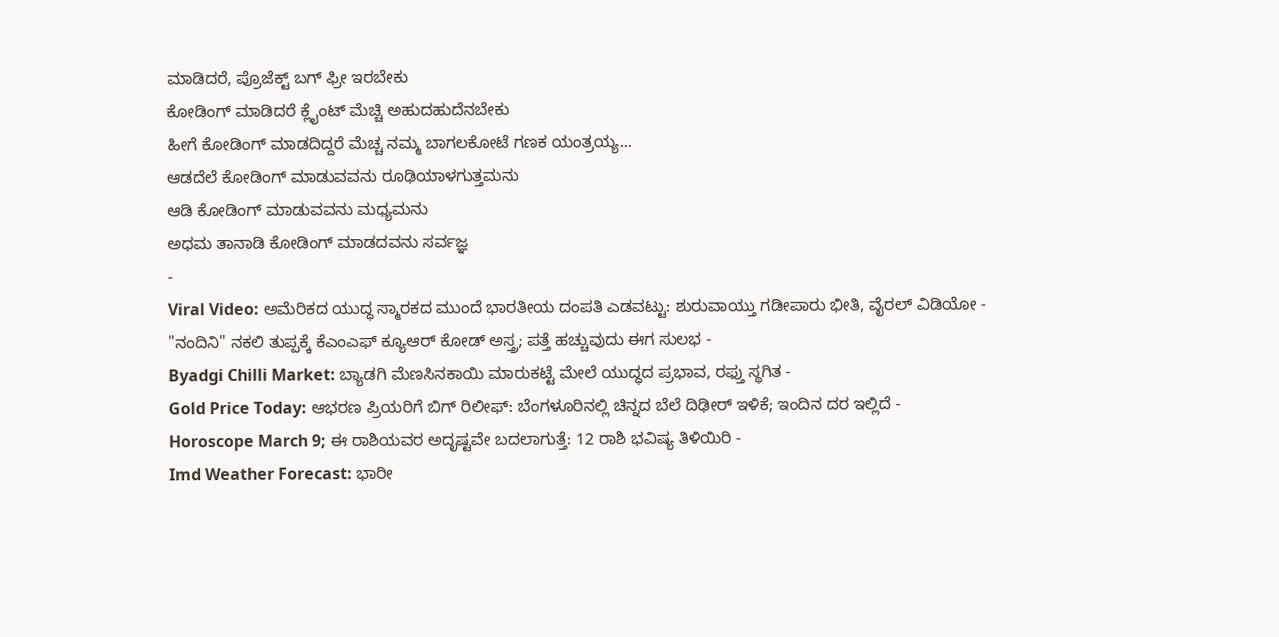ಮಾಡಿದರೆ, ಪ್ರೊಜೆಕ್ಟ್ ಬಗ್ ಫ್ರೀ ಇರಬೇಕು
ಕೋಡಿಂಗ್ ಮಾಡಿದರೆ ಕ್ಲೈಂಟ್ ಮೆಚ್ಚಿ ಅಹುದಹುದೆನಬೇಕು
ಹೀಗೆ ಕೋಡಿಂಗ್ ಮಾಡದಿದ್ದರೆ ಮೆಚ್ಚ ನಮ್ಮ ಬಾಗಲಕೋಟೆ ಗಣಕ ಯಂತ್ರಯ್ಯ...
ಆಡದೆಲೆ ಕೋಡಿಂಗ್ ಮಾಡುವವನು ರೂಢಿಯಾಳಗುತ್ತಮನು
ಆಡಿ ಕೋಡಿಂಗ್ ಮಾಡುವವನು ಮಧ್ಯಮನು
ಅಧಮ ತಾನಾಡಿ ಕೋಡಿಂಗ್ ಮಾಡದವನು ಸರ್ವಜ್ಞ
-
Viral Video: ಅಮೆರಿಕದ ಯುದ್ಧ ಸ್ಮಾರಕದ ಮುಂದೆ ಭಾರತೀಯ ದಂಪತಿ ಎಡವಟ್ಟು: ಶುರುವಾಯ್ತು ಗಡೀಪಾರು ಭೀತಿ, ವೈರಲ್ ವಿಡಿಯೋ -
"ನಂದಿನಿ" ನಕಲಿ ತುಪ್ಪಕ್ಕೆ ಕೆಎಂಎಫ್ ಕ್ಯೂಆರ್ ಕೋಡ್ ಅಸ್ತ್ರ; ಪತ್ತೆ ಹಚ್ಚುವುದು ಈಗ ಸುಲಭ -
Byadgi Chilli Market: ಬ್ಯಾಡಗಿ ಮೆಣಸಿನಕಾಯಿ ಮಾರುಕಟ್ಟೆ ಮೇಲೆ ಯುದ್ಧದ ಪ್ರಭಾವ, ರಫ್ತು ಸ್ಥಗಿತ -
Gold Price Today: ಆಭರಣ ಪ್ರಿಯರಿಗೆ ಬಿಗ್ ರಿಲೀಫ್: ಬೆಂಗಳೂರಿನಲ್ಲಿ ಚಿನ್ನದ ಬೆಲೆ ದಿಢೀರ್ ಇಳಿಕೆ; ಇಂದಿನ ದರ ಇಲ್ಲಿದೆ -
Horoscope March 9; ಈ ರಾಶಿಯವರ ಅದೃಷ್ಟವೇ ಬದಲಾಗುತ್ತೆ: 12 ರಾಶಿ ಭವಿಷ್ಯ ತಿಳಿಯಿರಿ -
Imd Weather Forecast: ಭಾರೀ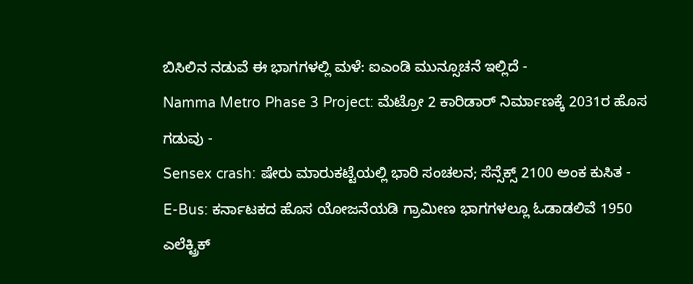ಬಿಸಿಲಿನ ನಡುವೆ ಈ ಭಾಗಗಳಲ್ಲಿ ಮಳೆ: ಐಎಂಡಿ ಮುನ್ಸೂಚನೆ ಇಲ್ಲಿದೆ -
Namma Metro Phase 3 Project: ಮೆಟ್ರೋ 2 ಕಾರಿಡಾರ್ ನಿರ್ಮಾಣಕ್ಕೆ 2031ರ ಹೊಸ ಗಡುವು -
Sensex crash: ಷೇರು ಮಾರುಕಟ್ಟೆಯಲ್ಲಿ ಭಾರಿ ಸಂಚಲನ; ಸೆನ್ಸೆಕ್ಸ್ 2100 ಅಂಕ ಕುಸಿತ -
E-Bus: ಕರ್ನಾಟಕದ ಹೊಸ ಯೋಜನೆಯಡಿ ಗ್ರಾಮೀಣ ಭಾಗಗಳಲ್ಲೂ ಓಡಾಡಲಿವೆ 1950 ಎಲೆಕ್ಟ್ರಿಕ್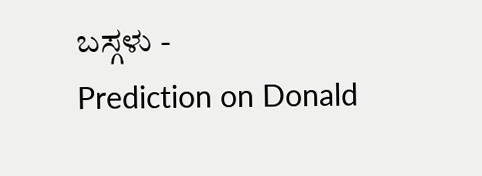ಬಸ್ಗಳು -
Prediction on Donald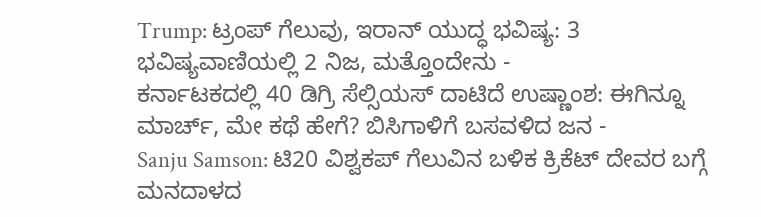Trump: ಟ್ರಂಪ್ ಗೆಲುವು, ಇರಾನ್ ಯುದ್ಧ ಭವಿಷ್ಯ: 3 ಭವಿಷ್ಯವಾಣಿಯಲ್ಲಿ 2 ನಿಜ, ಮತ್ತೊಂದೇನು -
ಕರ್ನಾಟಕದಲ್ಲಿ 40 ಡಿಗ್ರಿ ಸೆಲ್ಸಿಯಸ್ ದಾಟಿದೆ ಉಷ್ಣಾಂಶ: ಈಗಿನ್ನೂ ಮಾರ್ಚ್, ಮೇ ಕಥೆ ಹೇಗೆ? ಬಿಸಿಗಾಳಿಗೆ ಬಸವಳಿದ ಜನ -
Sanju Samson: ಟಿ20 ವಿಶ್ವಕಪ್ ಗೆಲುವಿನ ಬಳಿಕ ಕ್ರಿಕೆಟ್ ದೇವರ ಬಗ್ಗೆ ಮನದಾಳದ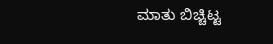ಮಾತು ಬಿಚ್ಚಿಟ್ಟ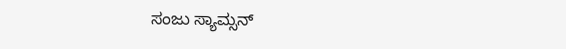ಸಂಜು ಸ್ಯಾಮ್ಸನ್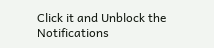Click it and Unblock the Notifications